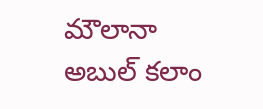మౌలానా అబుల్ కలాం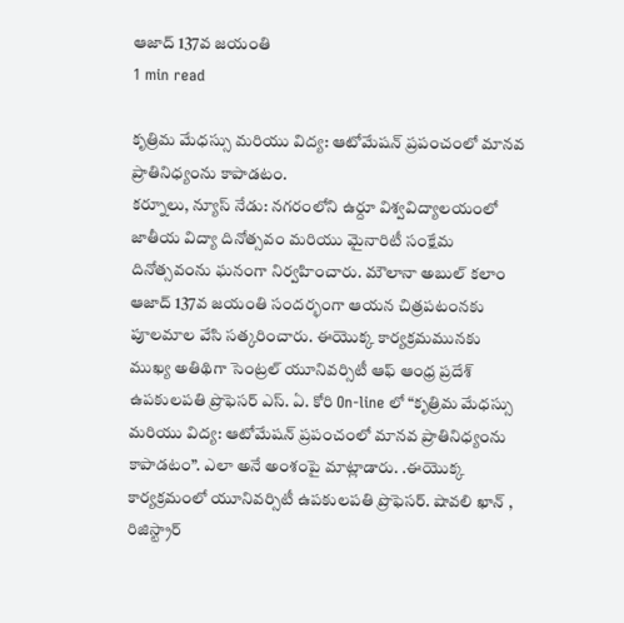ఆజాద్ 137వ జయంతి
1 min read

కృత్రిమ మేధస్సు మరియు విద్య: ఆటోమేషన్ ప్రపంచంలో మానవ ప్రాతినిధ్యంను కాపాడటం.
కర్నూలు, న్యూస్ నేడు: నగరంలోని ఉర్దూ విశ్వవిద్యాలయంలో జాతీయ విద్యా దినోత్సవం మరియు మైనారిటీ సంక్షేమ దినోత్సవంను ఘనంగా నిర్వహించారు. మౌలానా అబుల్ కలాం ఆజాద్ 137వ జయంతి సందర్భంగా ఆయన చిత్రపటంనకు పూలమాల వేసి సత్కరించారు. ఈయొక్క కార్యక్రమమునకు ముఖ్య అతిథిగా సెంట్రల్ యూనివర్సిటీ ఆఫ్ ఆంధ్ర ప్రదేశ్ ఉపకులపతి ప్రొఫెసర్ ఎస్. ఏ. కోరి On-line లో “కృత్రిమ మేధస్సు మరియు విద్య: ఆటోమేషన్ ప్రపంచంలో మానవ ప్రాతినిధ్యంను కాపాడటం”. ఎలా అనే అంశంపై మాట్లాడారు. .ఈయొక్క కార్యక్రమంలో యూనివర్సిటీ ఉపకులపతి ప్రొఫెసర్. షావలి ఖాన్ , రిజిస్ట్రార్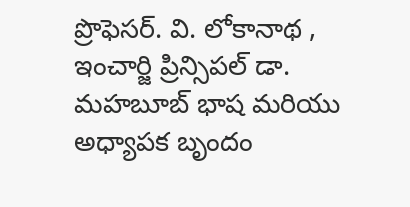ప్రొఫెసర్. వి. లోకానాథ , ఇంచార్జి ప్రిన్సిపల్ డా. మహబూబ్ భాష మరియు అధ్యాపక బృందం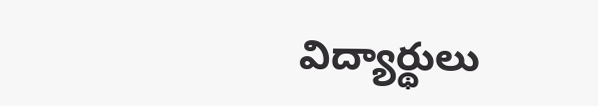విద్యార్థులు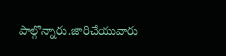పాల్గొన్నారు.జారిచేయువారు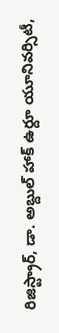రిజిస్ట్రార్, డా. అబ్దుల్ హాక్ ఉర్దూ యూనివర్సిటీ,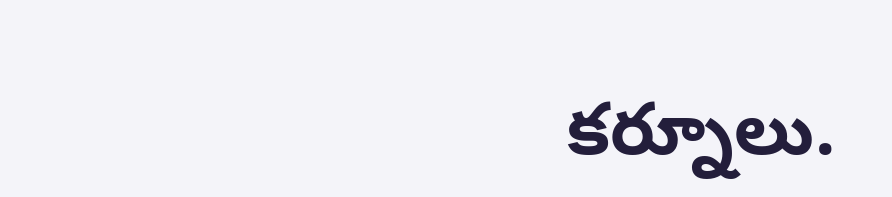కర్నూలు.